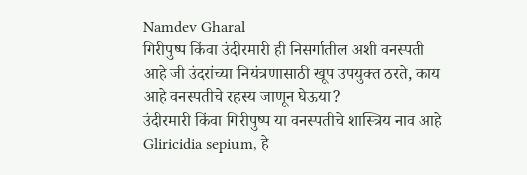Namdev Gharal
गिरीपुष्प किंवा उंदीरमारी ही निसर्गातील अशी वनस्पती आहे जी उंदरांच्या नियंत्रणासाठी खूप उपयुक्त ठरते, काय आहे वनस्पतीचे रहस्य जाणून घेऊया?
उंदीरमारी किंवा गिरीपुष्प या वनस्पतीचे शास्त्रिय नाव आहे Gliricidia sepium, हे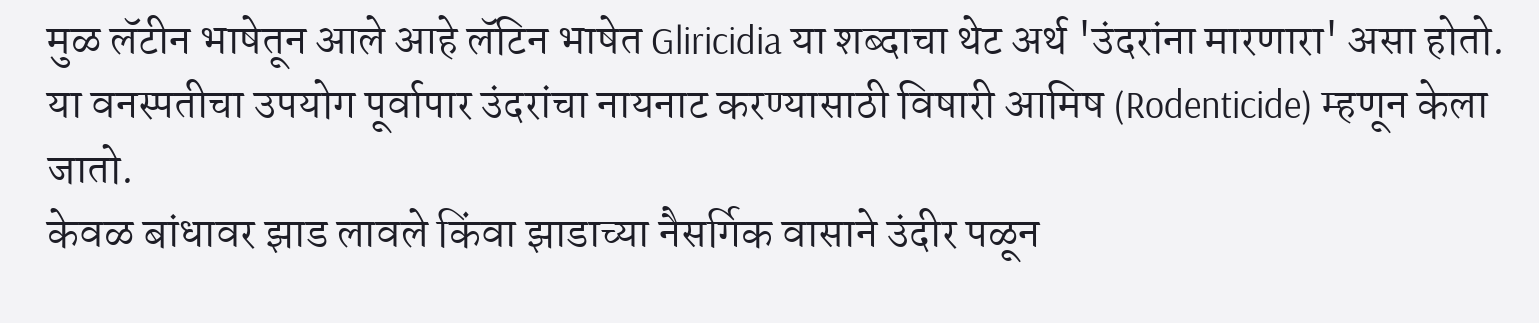मुळ लॅटीन भाषेतून आले आहे लॅटिन भाषेत Gliricidia या शब्दाचा थेट अर्थ 'उंदरांना मारणारा' असा होतो.
या वनस्पतीचा उपयोग पूर्वापार उंदरांचा नायनाट करण्यासाठी विषारी आमिष (Rodenticide) म्हणून केला जातो.
केवळ बांधावर झाड लावले किंवा झाडाच्या नैसर्गिक वासाने उंदीर पळून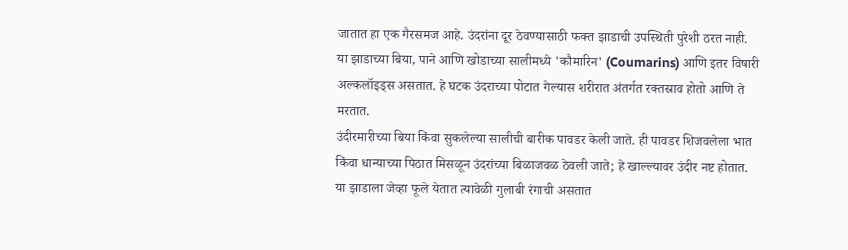जातात हा एक गैरसमज आहे. उंदरांना दूर ठेवण्यासाठी फक्त झाडाची उपस्थिती पुरेशी ठरत नाही.
या झाडाच्या बिया, पाने आणि खोडाच्या सालीमध्ये 'कौमारिन' (Coumarins) आणि इतर विषारी अल्कलॉइड्स असतात. हे घटक उंदराच्या पोटात गेल्यास शरीरात अंतर्गत रक्तस्राव होतो आणि ते मरतात.
उंदीरमारीच्या बिया किंवा सुकलेल्या सालीची बारीक पावडर केली जाते. ही पावडर शिजवलेला भात किंवा धान्याच्या पिठात मिसळून उंदरांच्या बिळाजवळ ठेवली जाते; हे खाल्ल्यावर उंदीर नष्ट होतात.
या झाडाला जेव्हा फूले येतात त्यावेळी गुलाबी रंगाची असतात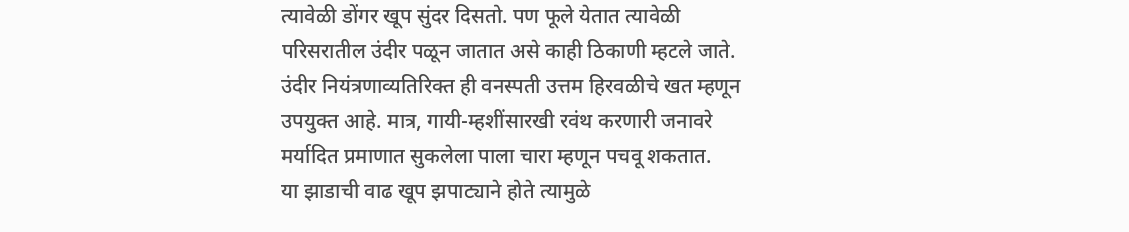त्यावेळी डोंगर खूप सुंदर दिसतो. पण फूले येतात त्यावेळी परिसरातील उंदीर पळून जातात असे काही ठिकाणी म्हटले जाते.
उंदीर नियंत्रणाव्यतिरिक्त ही वनस्पती उत्तम हिरवळीचे खत म्हणून उपयुक्त आहे. मात्र, गायी-म्हशींसारखी रवंथ करणारी जनावरे मर्यादित प्रमाणात सुकलेला पाला चारा म्हणून पचवू शकतात.
या झाडाची वाढ खूप झपाट्याने होते त्यामुळे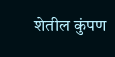शेतील कुंपण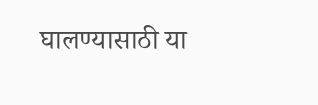घालण्यासाठी या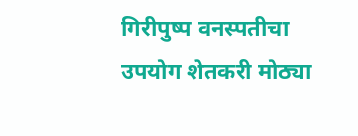गिरीपुष्प वनस्पतीचा उपयोग शेतकरी मोठ्या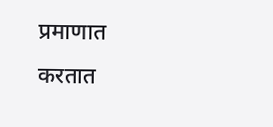प्रमाणात करतात